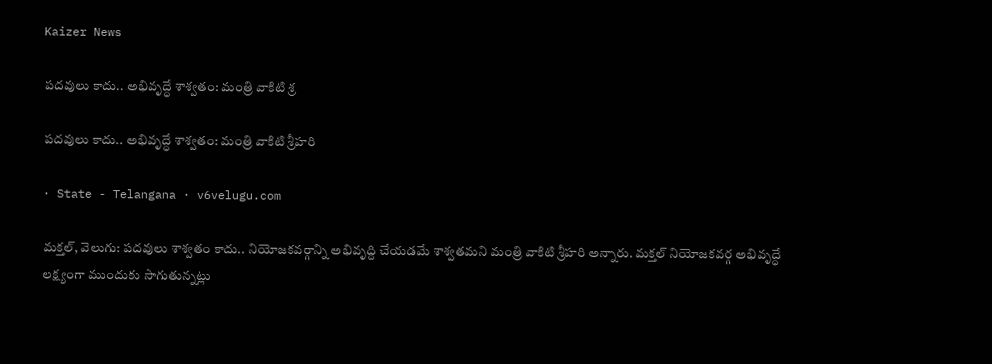Kaizer News

పదవులు కాదు.. అభివృద్ధే శాశ్వతం: మంత్రి వాకిటి శ్ర

పదవులు కాదు.. అభివృద్ధే శాశ్వతం: మంత్రి వాకిటి శ్రీహరి

· State - Telangana · v6velugu.com

మక్తల్, వెలుగు: పదవులు శాశ్వతం కాదు.. నియోజకవర్గాన్ని అభివృద్ది చేయడమే శాశ్వతమని మంత్రి వాకిటి శ్రీహరి అన్నారు. మక్తల్ నియోజకవర్గ అభివృద్ధే లక్ష్యంగా ముందుకు సాగుతున్నట్లు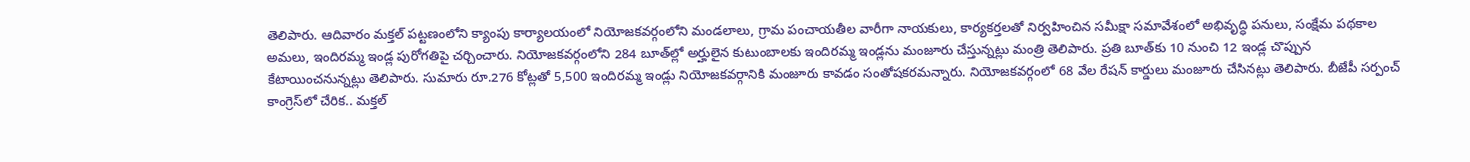తెలిపారు. ఆదివారం మక్తల్‌‌ పట్టణంలోని క్యాంపు కార్యాలయంలో నియోజకవర్గంలోని మండలాలు, గ్రామ పంచాయతీల వారీగా నాయకులు, కార్యకర్తలతో నిర్వహించిన సమీక్షా సమావేశంలో అభివృద్ధి పనులు, సంక్షేమ పథకాల అమలు, ఇందిరమ్మ ఇండ్ల పురోగతిపై చర్చించారు. నియోజకవర్గంలోని 284 బూత్‌‌ల్లో అర్హులైన కుటుంబాలకు ఇందిరమ్మ ఇండ్లను మంజూరు చేస్తున్నట్లు మంత్రి తెలిపారు. ప్రతి బూత్‌‌కు 10 నుంచి 12 ఇండ్ల చొప్పున కేటాయించనున్నట్లు తెలిపారు. సుమారు రూ.276 కోట్లతో 5,500 ఇందిరమ్మ ఇండ్లు నియోజకవర్గానికి మంజూరు కావడం సంతోషకరమన్నారు. నియోజకవర్గంలో 68 వేల రేషన్ కార్డులు మంజూరు చేసినట్లు తెలిపారు. బీజేపీ సర్పంచ్ కాంగ్రెస్‌‌లో చేరిక.. మక్తల్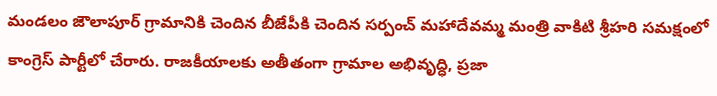మండలం జౌలాపూర్ గ్రామానికి చెందిన బీజేపీకి చెందిన సర్పంచ్ మహాదేవమ్మ మంత్రి వాకిటి శ్రీహరి సమక్షంలో కాంగ్రెస్ పార్టీలో చేరారు. రాజకీయాలకు అతీతంగా గ్రామాల అభివృద్ధి, ప్రజా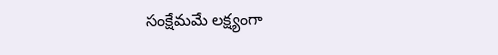సంక్షేమమే లక్ష్యంగా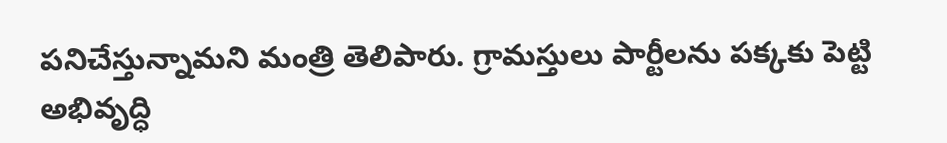పనిచేస్తున్నామని మంత్రి తెలిపారు. గ్రామస్తులు పార్టీలను పక్కకు పెట్టి అభివృద్ధి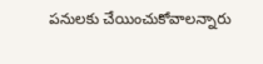పనులకు చేయించుకోవాలన్నారు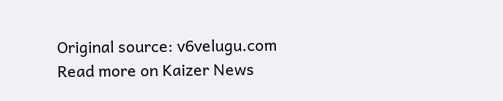Original source: v6velugu.com
Read more on Kaizer News